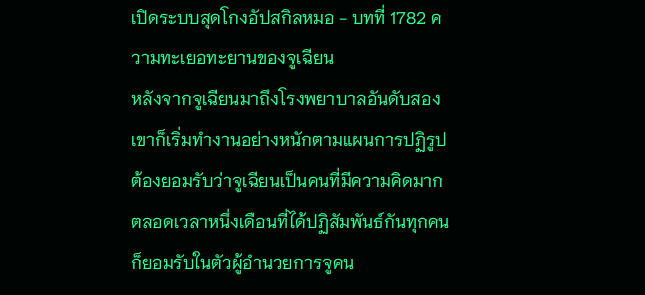เปิดระบบสุดโกงอัปสกิลหมอ - บทที่ 1782 ความทะเยอทะยานของจูเฉียน
หลังจากจูเฉียนมาถึงโรงพยาบาลอันดับสองเขาก็เริ่มทำงานอย่างหนักตามแผนการปฏิรูป
ต้องยอมรับว่าจูเฉียนเป็นคนที่มีความคิดมาก
ตลอดเวลาหนึ่งเดือนที่ได้ปฏิสัมพันธ์กันทุกคนก็ยอมรับในตัวผู้อำนวยการจูคน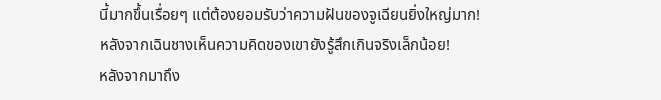นี้มากขึ้นเรื่อยๆ แต่ต้องยอมรับว่าความฝันของจูเฉียนยิ่งใหญ่มาก!
หลังจากเฉินชางเห็นความคิดของเขายังรู้สึกเกินจริงเล็กน้อย!
หลังจากมาถึง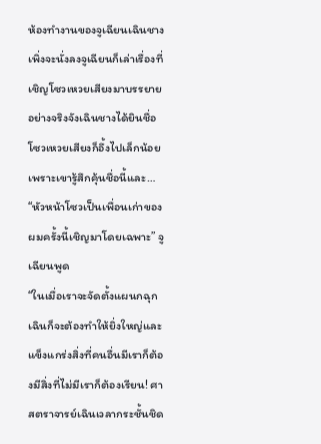ห้องทำงานของจูเฉียนเฉินชางเพิ่งจะนั่งลงจูเฉียนก็เล่าเรื่องที่เชิญโซวเหวยเสียงมาบรรยายอย่างจริงจังเฉินชางได้ยินชื่อโซวเหวยเสียงก็อึ้งไปเล็กน้อยเพราะเขารู้สึกคุ้นชื่อนี้และ…
“หัวหน้าโซวเป็นเพื่อนเก่าของผมครั้งนี้เชิญมาโดยเฉพาะ” จูเฉียนพูด
“ในเมื่อเราจะจัดตั้งแผนกฉุกเฉินก็จะต้องทำให้ยิ่งใหญ่และแข็งแกร่งสิ่งที่คนอื่นมีเราก็ต้องมีสิ่งที่ไม่มีเราก็ต้องเรียน! ศาสตราจารย์เฉินเวลากระชั้นชิด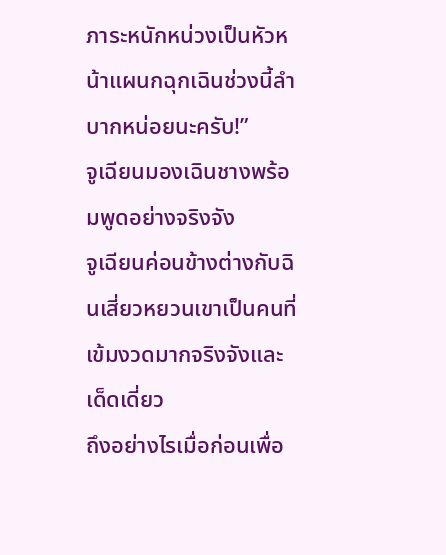ภาระหนักหน่วงเป็นหัวหน้าแผนกฉุกเฉินช่วงนี้ลำบากหน่อยนะครับ!”
จูเฉียนมองเฉินชางพร้อมพูดอย่างจริงจัง
จูเฉียนค่อนข้างต่างกับฉินเสี่ยวหยวนเขาเป็นคนที่เข้มงวดมากจริงจังและเด็ดเดี่ยว
ถึงอย่างไรเมื่อก่อนเพื่อ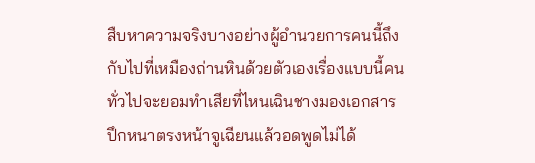สืบหาความจริงบางอย่างผู้อำนวยการคนนี้ถึงกับไปที่เหมืองถ่านหินด้วยตัวเองเรื่องแบบนี้คนทั่วไปจะยอมทำเสียที่ไหนเฉินชางมองเอกสารปึกหนาตรงหน้าจูเฉียนแล้วอดพูดไม่ได้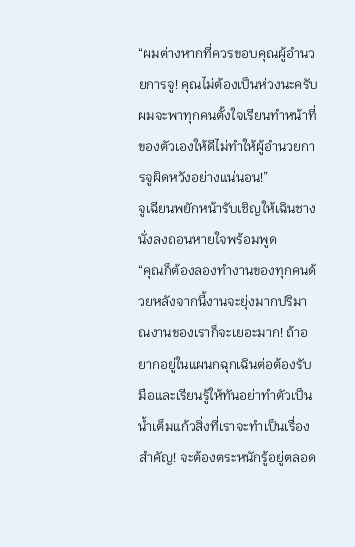“ผมต่างหากที่ควรขอบคุณผู้อำนวยการจู! คุณไม่ต้องเป็นห่วงนะครับผมจะพาทุกคนตั้งใจเรียนทำหน้าที่ของตัวเองให้ดีไม่ทำให้ผู้อำนวยการจูผิดหวังอย่างแน่นอน!”
จูเฉียนพยักหน้ารับเชิญให้เฉินชางนั่งลงถอนหายใจพร้อมพูด
“คุณก็ต้องลองทำงานของทุกคนด้วยหลังจากนี้งานจะยุ่งมากปริมาณงานของเราก็จะเยอะมาก! ถ้าอยากอยู่ในแผนกฉุกเฉินต่อต้องรับมือและเรียนรู้ให้ทันอย่าทำตัวเป็นน้ำเต็มแก้วสิ่งที่เราจะทำเป็นเรื่องสำคัญ! จะต้องตระหนักรู้อยู่ตลอด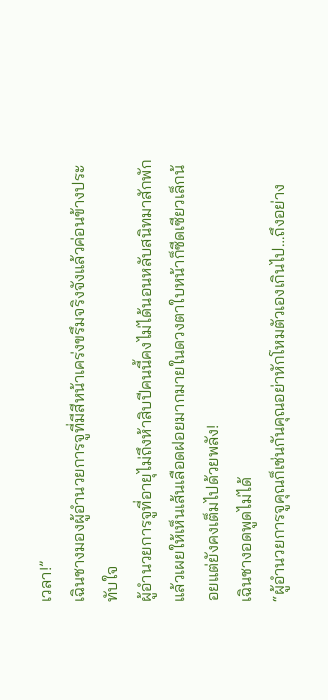เวลา!”
เฉินชางมองผู้อำนวยการจูที่มีสีหน้าเคร่งขรึมจริงจังแล้วค่อนข้างประทับใจ
ผู้อำนวยการจูที่อายุไม่ถึงห้าสิบปีคนนี้คงไม่ได้นอนหลับสนิทมาสักพักแล้วเผยให้เห็นเส้นเลือดฝอยมากมายในดวงตาใบหน้าก็ซีดเซียวเล็กน้อยแต่ยังคงเต็มไปด้วยพลัง!
เฉินชางอดพูดไม่ได้
“ผู้อำนวยการจูคุณก็เช่นกันคุณอย่าหักโหมตัวเองเกินไป…ถึงอย่าง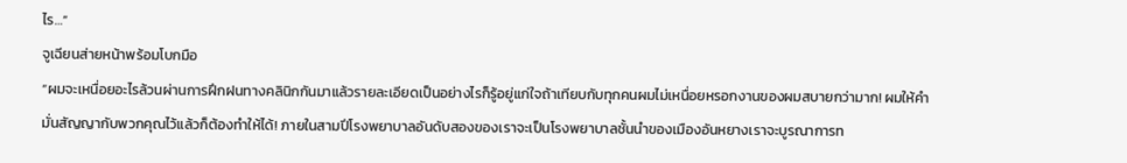ไร…”
จูเฉียนส่ายหน้าพร้อมโบกมือ
“ผมจะเหนื่อยอะไรล้วนผ่านการฝึกฝนทางคลินิกกันมาแล้วรายละเอียดเป็นอย่างไรก็รู้อยู่แก่ใจถ้าเทียบกับทุกคนผมไม่เหนื่อยหรอกงานของผมสบายกว่ามาก! ผมให้คำมั่นสัญญากับพวกคุณไว้แล้วก็ต้องทำให้ได้! ภายในสามปีโรงพยาบาลอันดับสองของเราจะเป็นโรงพยาบาลชั้นนำของเมืองอันหยางเราจะบูรณาการท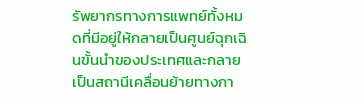รัพยากรทางการแพทย์ทั้งหมดที่มีอยู่ให้กลายเป็นศูนย์ฉุกเฉินขั้นนำของประเทศและกลายเป็นสถานีเคลื่อนย้ายทางกา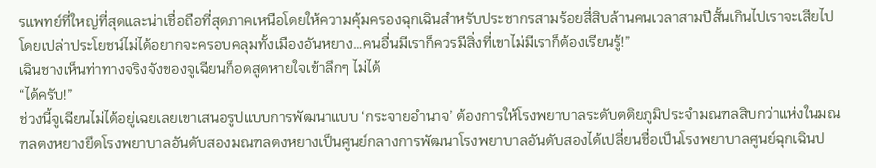รแพทย์ที่ใหญ่ที่สุดและน่าเชื่อถือที่สุดภาคเหนือโดยให้ความคุ้มครองฉุกเฉินสำหรับประชากรสามร้อยสี่สิบล้านคนเวลาสามปีสั้นเกินไปเราจะเสียไปโดยเปล่าประโยชน์ไม่ได้อยากจะครอบคลุมทั้งเมืองอันหยาง…คนอื่นมีเราก็ควรมีสิ่งที่เขาไม่มีเราก็ต้องเรียนรู้!”
เฉินชางเห็นท่าทางจริงจังของจูเฉียนก็อดสูดหายใจเข้าลึกๆ ไม่ได้
“ได้ครับ!”
ช่วงนี้จูเฉียนไม่ได้อยู่เฉยเลยเขาเสนอรูปแบบการพัฒนาแบบ ‘กระจายอำนาจ’ ต้องการให้โรงพยาบาลระดับตติยภูมิประจำมณฑลสิบกว่าแห่งในมณฑลตงหยางยึดโรงพยาบาลอันดับสองมณฑลตงหยางเป็นศูนย์กลางการพัฒนาโรงพยาบาลอันดับสองได้เปลี่ยนชื่อเป็นโรงพยาบาลศูนย์ฉุกเฉินป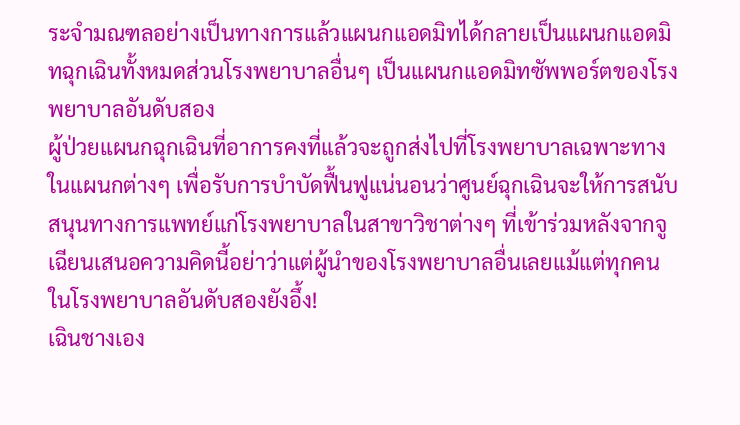ระจำมณฑลอย่างเป็นทางการแล้วแผนกแอดมิทได้กลายเป็นแผนกแอดมิทฉุกเฉินทั้งหมดส่วนโรงพยาบาลอื่นๆ เป็นแผนกแอดมิทซัพพอร์ตของโรงพยาบาลอันดับสอง
ผู้ป่วยแผนกฉุกเฉินที่อาการคงที่แล้วจะถูกส่งไปที่โรงพยาบาลเฉพาะทางในแผนกต่างๆ เพื่อรับการบำบัดฟื้นฟูแน่นอนว่าศูนย์ฉุกเฉินจะให้การสนับสนุนทางการแพทย์แก่โรงพยาบาลในสาขาวิชาต่างๆ ที่เข้าร่วมหลังจากจูเฉียนเสนอความคิดนี้อย่าว่าแต่ผู้นำของโรงพยาบาลอื่นเลยแม้แต่ทุกคนในโรงพยาบาลอันดับสองยังอึ้ง!
เฉินชางเอง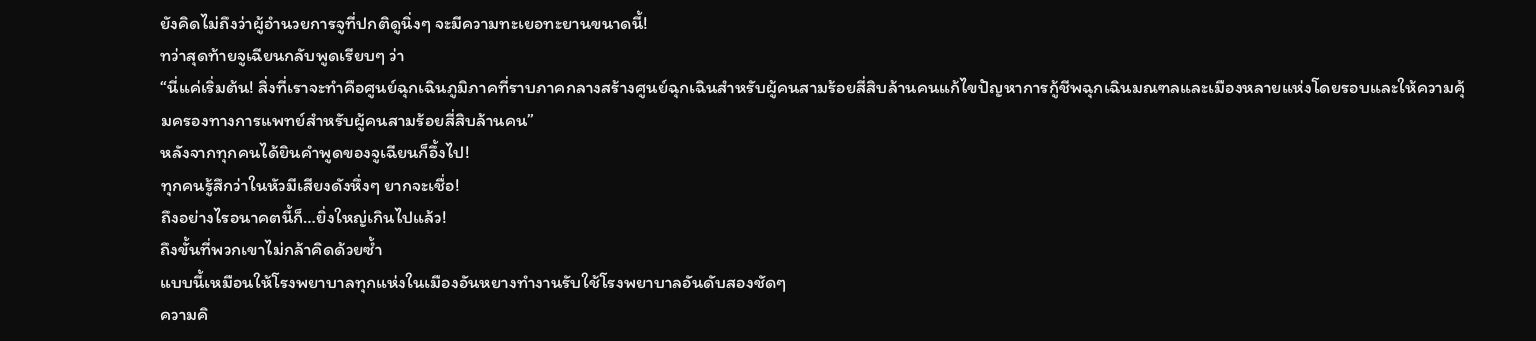ยังคิดไม่ถึงว่าผู้อำนวยการจูที่ปกติดูนิ่งๆ จะมีความทะเยอทะยานขนาดนี้!
ทว่าสุดท้ายจูเฉียนกลับพูดเรียบๆ ว่า
“นี่แค่เริ่มต้น! สิ่งที่เราจะทำคือศูนย์ฉุกเฉินภูมิภาคที่ราบภาคกลางสร้างศูนย์ฉุกเฉินสำหรับผู้คนสามร้อยสี่สิบล้านคนแก้ไขปัญหาการกู้ชีพฉุกเฉินมณฑลและเมืองหลายแห่งโดยรอบและให้ความคุ้มครองทางการแพทย์สำหรับผู้คนสามร้อยสี่สิบล้านคน”
หลังจากทุกคนได้ยินคำพูดของจูเฉียนก็อึ้งไป!
ทุกคนรู้สึกว่าในหัวมีเสียงดังหึ่งๆ ยากจะเชื่อ!
ถึงอย่างไรอนาคตนี้ก็…ยิ่งใหญ่เกินไปแล้ว!
ถึงขั้นที่พวกเขาไม่กล้าคิดด้วยซ้ำ
แบบนี้เหมือนให้โรงพยาบาลทุกแห่งในเมืองอันหยางทำงานรับใช้โรงพยาบาลอันดับสองชัดๆ
ความคิ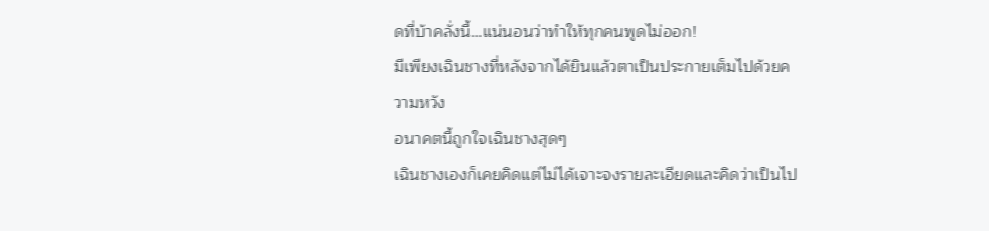ดที่บ้าคลั่งนี้…แน่นอนว่าทำให้ทุกคนพูดไม่ออก!
มีเพียงเฉินชางที่หลังจากได้ยินแล้วตาเป็นประกายเต็มไปด้วยความหวัง
อนาคตนี้ถูกใจเฉินชางสุดๆ
เฉินชางเองก็เคยคิดแต่ไม่ได้เจาะจงรายละเอียดและคิดว่าเป็นไป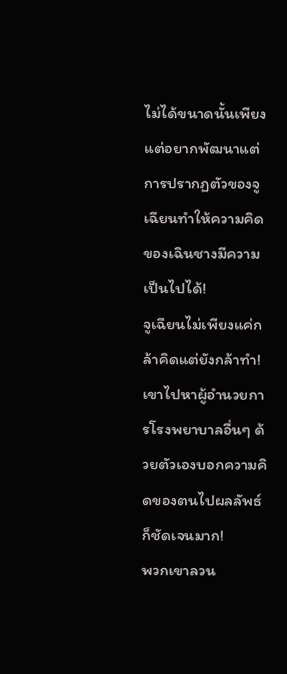ไม่ได้ขนาดนั้นเพียงแต่อยากพัฒนาแต่การปรากฏตัวของจูเฉียนทำให้ความคิดของเฉินชางมีความเป็นไปได้!
จูเฉียนไม่เพียงแค่กล้าคิดแต่ยังกล้าทำ!
เขาไปหาผู้อำนวยการโรงพยาบาลอื่นๆ ด้วยตัวเองบอกความคิดของตนไปผลลัพธ์ก็ชัดเจนมาก!
พวกเขาลวน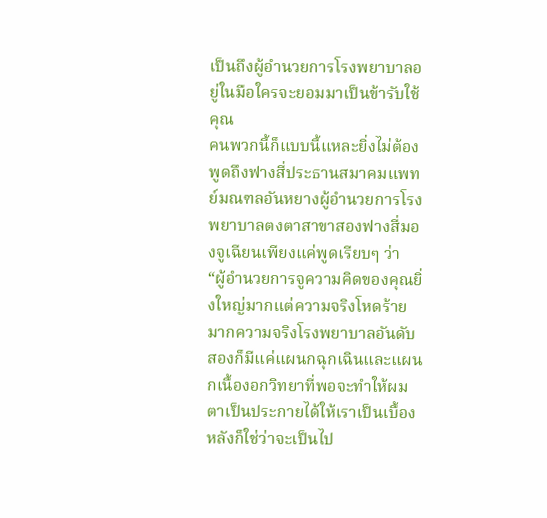เป็นถึงผู้อำนวยการโรงพยาบาลอยู่ในมือใครจะยอมมาเป็นข้ารับใช้คุณ
คนพวกนี้ก็แบบนี้แหละยิ่งไม่ต้องพูดถึงฟางสี่ประธานสมาคมแพทย์มณฑลอันหยางผู้อำนวยการโรงพยาบาลตงตาสาขาสองฟางสี่มองจูเฉียนเพียงแค่พูดเรียบๆ ว่า
“ผู้อำนวยการจูความคิดของคุณยิ่งใหญ่มากแต่ความจริงโหดร้ายมากความจริงโรงพยาบาลอันดับสองก็มีแค่แผนกฉุกเฉินและแผนกเนื้องอกวิทยาที่พอจะทำให้ผมตาเป็นประกายได้ให้เราเป็นเบื้องหลังก็ใช่ว่าจะเป็นไป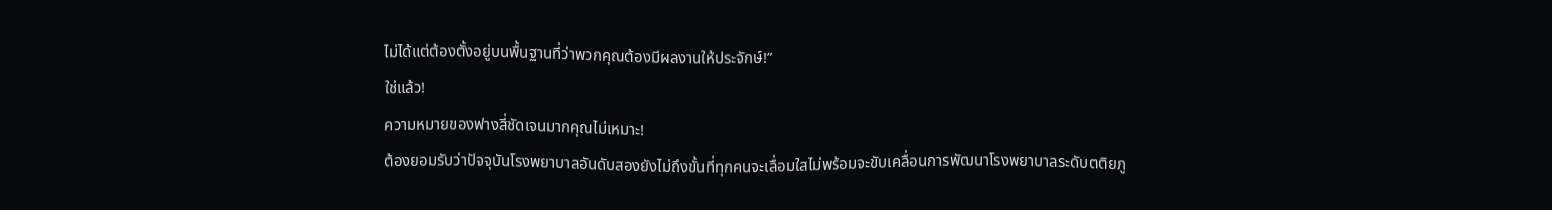ไม่ได้แต่ต้องตั้งอยู่บนพื้นฐานที่ว่าพวกคุณต้องมีผลงานให้ประจักษ์!”
ใช่แล้ว!
ความหมายของฟางสี่ชัดเจนมากคุณไม่เหมาะ!
ต้องยอมรับว่าปัจจุบันโรงพยาบาลอันดับสองยังไม่ถึงขั้นที่ทุกคนจะเลื่อมใสไม่พร้อมจะขับเคลื่อนการพัฒนาโรงพยาบาลระดับตติยภู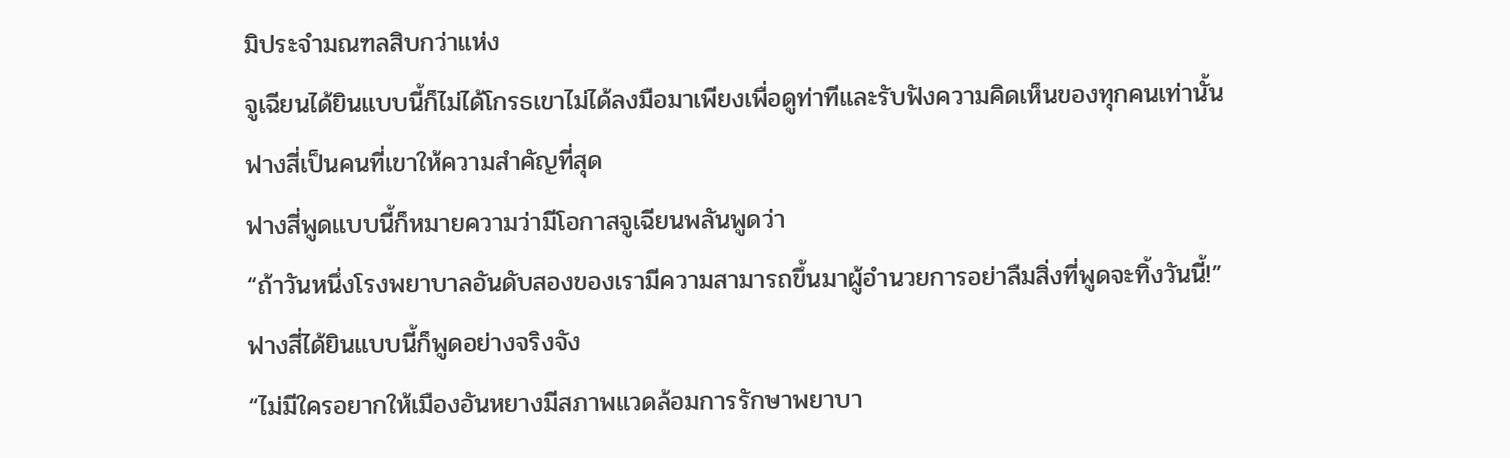มิประจำมณฑลสิบกว่าแห่ง
จูเฉียนได้ยินแบบนี้ก็ไม่ได้โกรธเขาไม่ได้ลงมือมาเพียงเพื่อดูท่าทีและรับฟังความคิดเห็นของทุกคนเท่านั้น
ฟางสี่เป็นคนที่เขาให้ความสำคัญที่สุด
ฟางสี่พูดแบบนี้ก็หมายความว่ามีโอกาสจูเฉียนพลันพูดว่า
“ถ้าวันหนึ่งโรงพยาบาลอันดับสองของเรามีความสามารถขึ้นมาผู้อำนวยการอย่าลืมสิ่งที่พูดจะทิ้งวันนี้!”
ฟางสี่ได้ยินแบบนี้ก็พูดอย่างจริงจัง
“ไม่มีใครอยากให้เมืองอันหยางมีสภาพแวดล้อมการรักษาพยาบา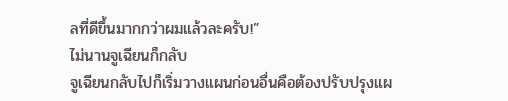ลที่ดีขึ้นมากกว่าผมแล้วละครับ!”
ไม่นานจูเฉียนก็กลับ
จูเฉียนกลับไปก็เริ่มวางแผนก่อนอื่นคือต้องปรับปรุงแผ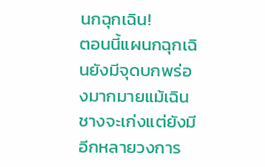นกฉุกเฉิน!
ตอนนี้แผนกฉุกเฉินยังมีจุดบกพร่องมากมายแม้เฉินชางจะเก่งแต่ยังมีอีกหลายวงการ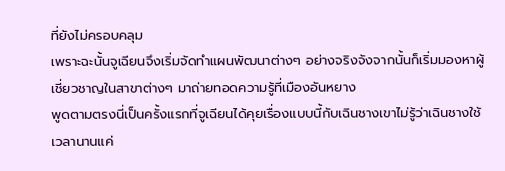ที่ยังไม่ครอบคลุม
เพราะฉะนั้นจูเฉียนจึงเริ่มจัดทำแผนพัฒนาต่างๆ อย่างจริงจังจากนั้นก็เริ่มมองหาผู้เชี่ยวชาญในสาขาต่างๆ มาถ่ายทอดความรู้ที่เมืองอันหยาง
พูดตามตรงนี่เป็นครั้งแรกที่จูเฉียนได้คุยเรื่องแบบนี้กับเฉินชางเขาไม่รู้ว่าเฉินชางใช้เวลานานแค่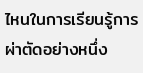ไหนในการเรียนรู้การผ่าตัดอย่างหนึ่ง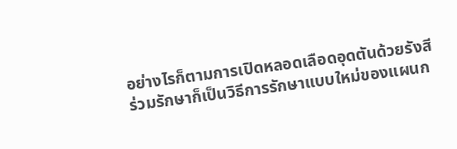อย่างไรก็ตามการเปิดหลอดเลือดอุดตันด้วยรังสีร่วมรักษาก็เป็นวิธีการรักษาแบบใหม่ของแผนก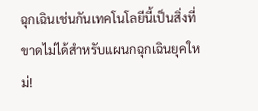ฉุกเฉินเช่นกันเทคโนโลยีนี้เป็นสิ่งที่ขาดไม่ได้สำหรับแผนกฉุกเฉินยุคใหม่!